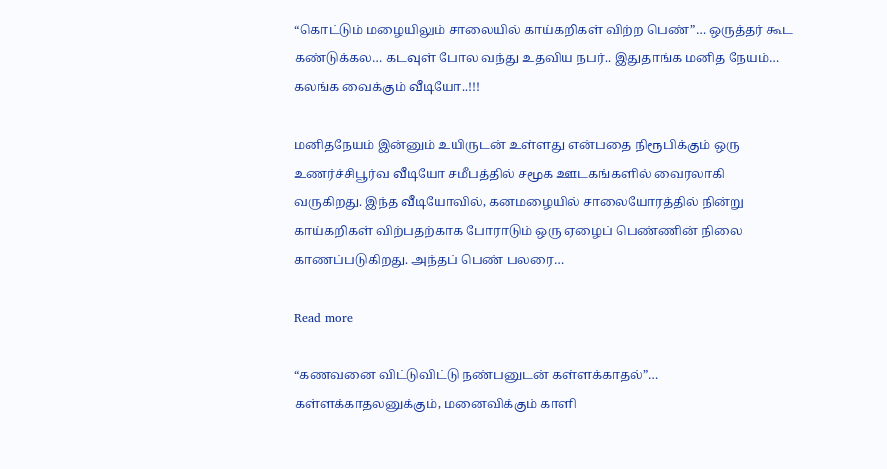“கொட்டும் மழையிலும் சாலையில் காய்கறிகள் விற்ற பெண்”… ஒருத்தர் கூட கண்டுக்கல… கடவுள் போல வந்து உதவிய நபர்.. இதுதாங்க மனித நேயம்… கலங்க வைக்கும் வீடியோ..!!!

மனிதநேயம் இன்னும் உயிருடன் உள்ளது என்பதை நிரூபிக்கும் ஒரு உணர்ச்சிபூர்வ வீடியோ சமீபத்தில் சமூக ஊடகங்களில் வைரலாகி வருகிறது. இந்த வீடியோவில், கனமழையில் சாலையோரத்தில் நின்று காய்கறிகள் விற்பதற்காக போராடும் ஒரு ஏழைப் பெண்ணின் நிலை காணப்படுகிறது. அந்தப் பெண் பலரை…

Read more

“கணவனை விட்டுவிட்டு நண்பனுடன் கள்ளக்காதல்”… கள்ளக்காதலனுக்கும், மனைவிக்கும் காளி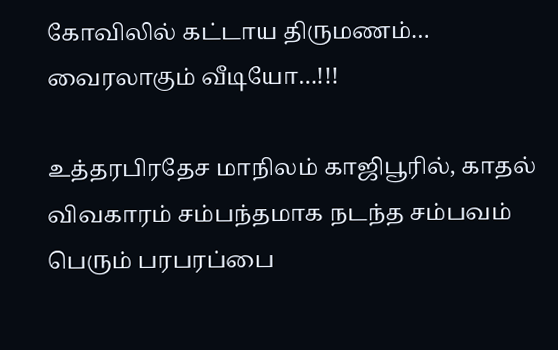கோவிலில் கட்டாய திருமணம்… வைரலாகும் வீடியோ…!!!

உத்தரபிரதேச மாநிலம் காஜிபூரில், காதல் விவகாரம் சம்பந்தமாக நடந்த சம்பவம் பெரும் பரபரப்பை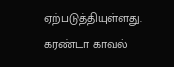ஏற்படுத்தியுள்ளது. கரண்டா காவல்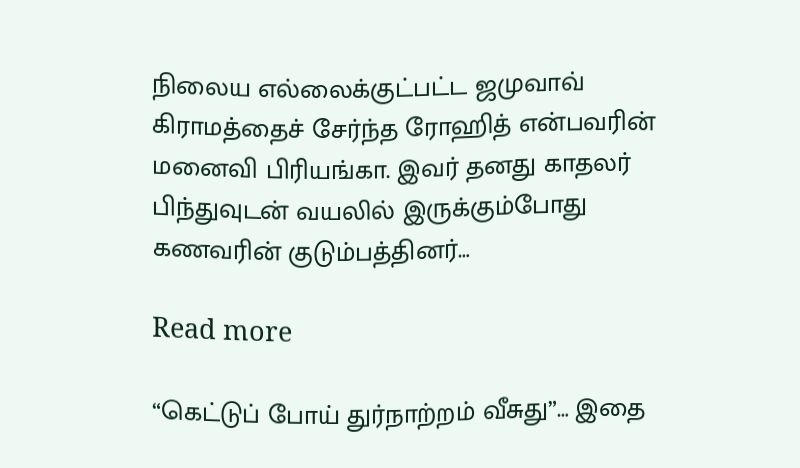நிலைய எல்லைக்குட்பட்ட ஜமுவாவ் கிராமத்தைச் சேர்ந்த ரோஹித் என்பவரின் மனைவி பிரியங்கா. இவர் தனது காதலர் பிந்துவுடன் வயலில் இருக்கும்போது கணவரின் குடும்பத்தினர்…

Read more

“கெட்டுப் போய் துர்நாற்றம் வீசுது”… இதை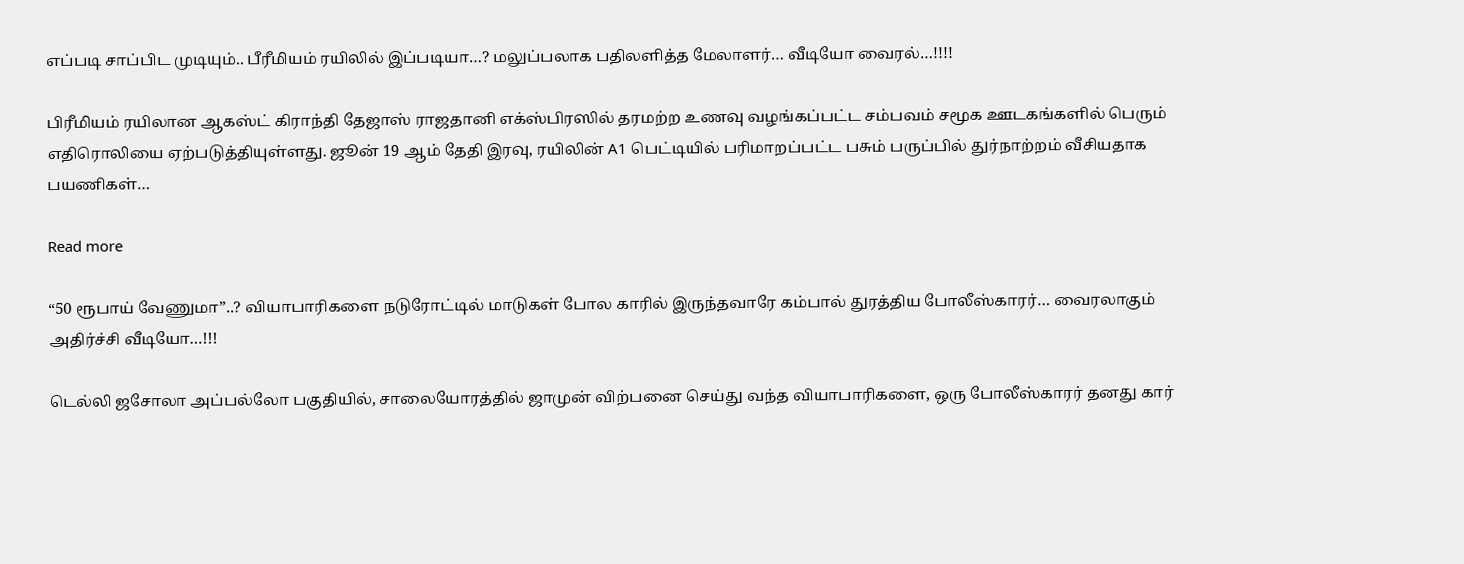எப்படி சாப்பிட முடியும்.. பீரீமியம் ரயிலில் இப்படியா…? மலுப்பலாக பதிலளித்த மேலாளர்… வீடியோ வைரல்…!!!!

பிரீமியம் ரயிலான ஆகஸ்ட் கிராந்தி தேஜாஸ் ராஜதானி எக்ஸ்பிரஸில் தரமற்ற உணவு வழங்கப்பட்ட சம்பவம் சமூக ஊடகங்களில் பெரும் எதிரொலியை ஏற்படுத்தியுள்ளது. ஜூன் 19 ஆம் தேதி இரவு, ரயிலின் A1 பெட்டியில் பரிமாறப்பட்ட பசும் பருப்பில் துர்நாற்றம் வீசியதாக பயணிகள்…

Read more

“50 ரூபாய் வேணுமா”..? வியாபாரிகளை நடுரோட்டில் மாடுகள் போல காரில் இருந்தவாரே கம்பால் துரத்திய போலீஸ்காரர்… வைரலாகும் அதிர்ச்சி வீடியோ…!!!

டெல்லி ஜசோலா அப்பல்லோ பகுதியில், சாலையோரத்தில் ஜாமுன் விற்பனை செய்து வந்த வியாபாரிகளை, ஒரு போலீஸ்காரர் தனது கார்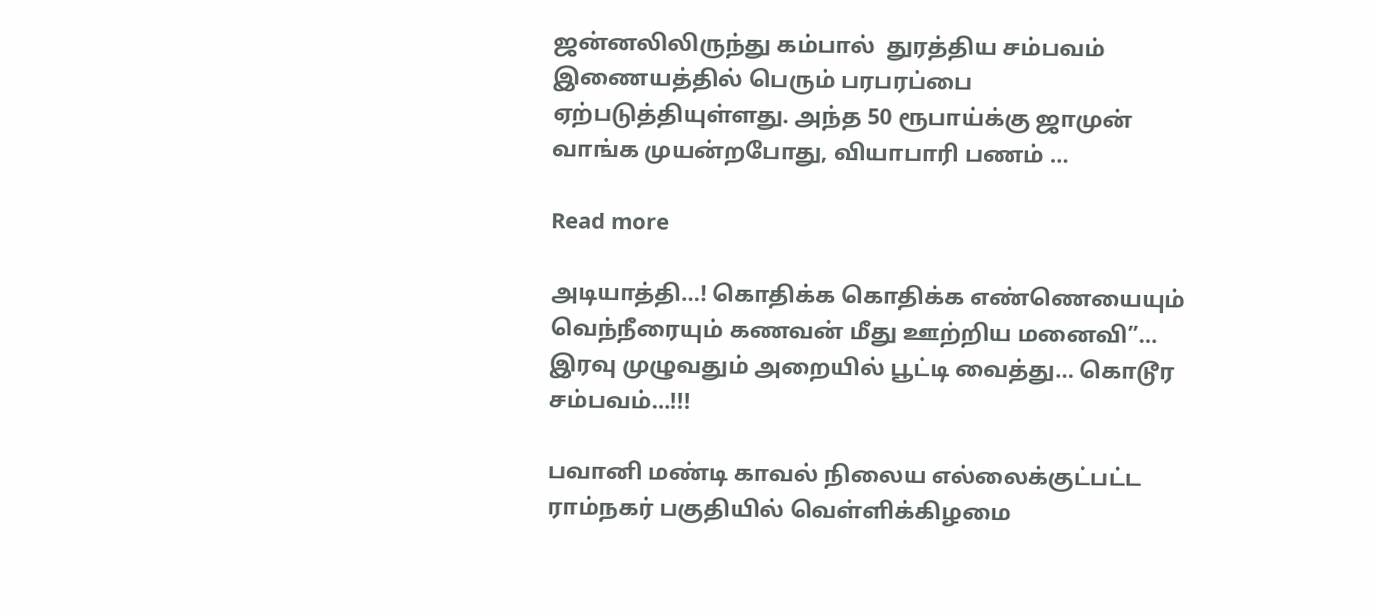ஜன்னலிலிருந்து கம்பால்  துரத்திய சம்பவம் இணையத்தில் பெரும் பரபரப்பை ஏற்படுத்தியுள்ளது. அந்த 50 ரூபாய்க்கு ஜாமுன் வாங்க முயன்றபோது, வியாபாரி பணம் …

Read more

அடியாத்தி…! கொதிக்க கொதிக்க எண்ணெயையும் வெந்நீரையும் கணவன் மீது ஊற்றிய மனைவி”… இரவு முழுவதும் அறையில் பூட்டி வைத்து… கொடூர சம்பவம்…!!!

பவானி மண்டி காவல் நிலைய எல்லைக்குட்பட்ட ராம்நகர் பகுதியில் வெள்ளிக்கிழமை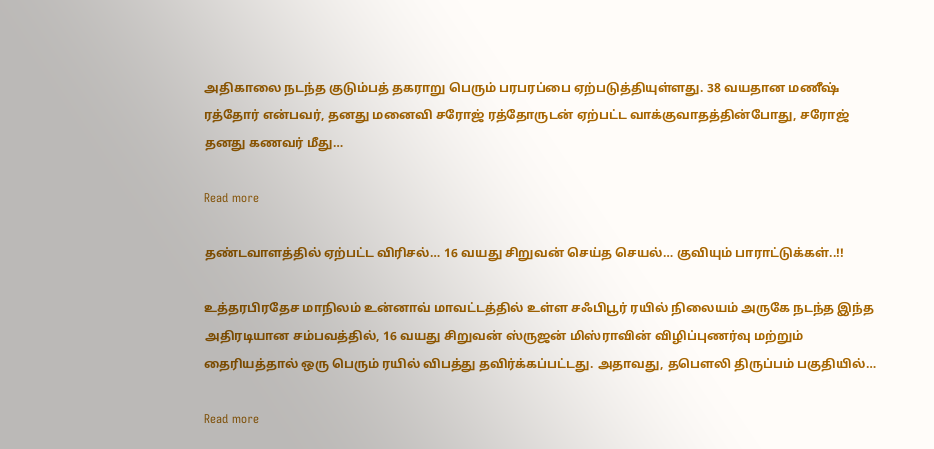அதிகாலை நடந்த குடும்பத் தகராறு பெரும் பரபரப்பை ஏற்படுத்தியுள்ளது. 38 வயதான மணீஷ் ரத்தோர் என்பவர், தனது மனைவி சரோஜ் ரத்தோருடன் ஏற்பட்ட வாக்குவாதத்தின்போது, சரோஜ் தனது கணவர் மீது…

Read more

தண்டவாளத்தில் ஏற்பட்ட விரிசல்… 16 வயது சிறுவன் செய்த செயல்… குவியும் பாராட்டுக்கள்..!!

உத்தரபிரதேச மாநிலம் உன்னாவ் மாவட்டத்தில் உள்ள சஃபிபூர் ரயில் நிலையம் அருகே நடந்த இந்த அதிரடியான சம்பவத்தில், 16 வயது சிறுவன் ஸ்ருஜன் மிஸ்ராவின் விழிப்புணர்வு மற்றும் தைரியத்தால் ஒரு பெரும் ரயில் விபத்து தவிர்க்கப்பட்டது. அதாவது, தபௌலி திருப்பம் பகுதியில்…

Read more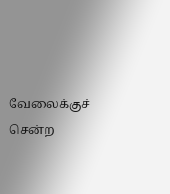வேலைக்குச் சென்ற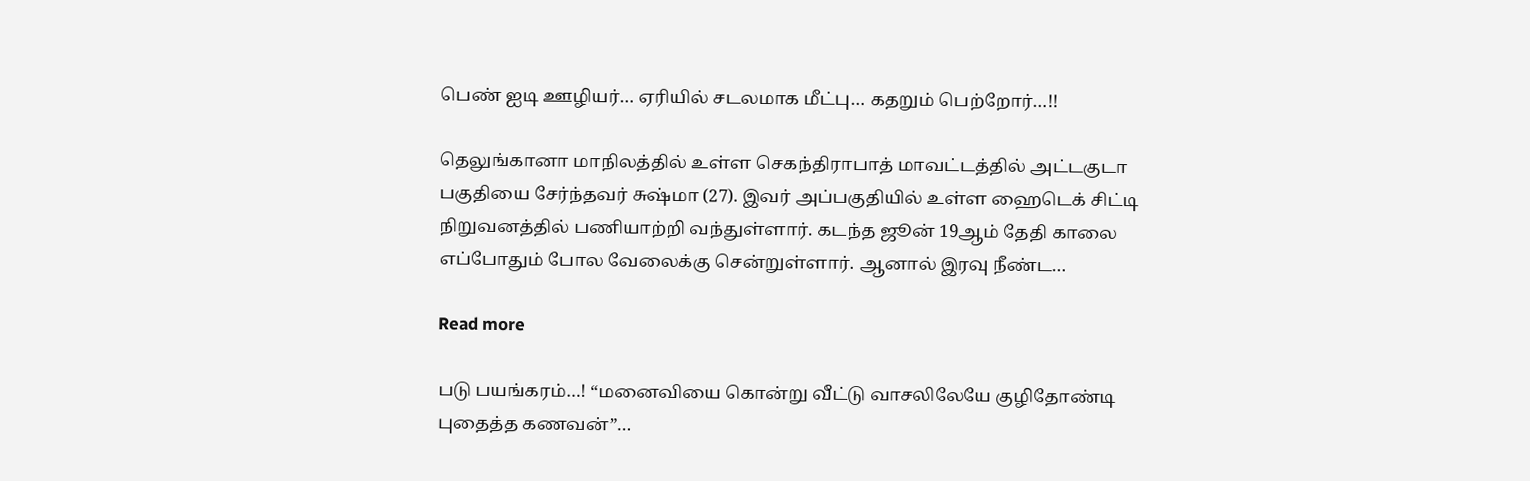பெண் ஐடி ஊழியர்… ஏரியில் சடலமாக மீட்பு… கதறும் பெற்றோர்…!!

தெலுங்கானா மாநிலத்தில் உள்ள செகந்திராபாத் மாவட்டத்தில் அட்டகுடா பகுதியை சேர்ந்தவர் சுஷ்மா (27). இவர் அப்பகுதியில் உள்ள ஹைடெக் சிட்டி நிறுவனத்தில் பணியாற்றி வந்துள்ளார். கடந்த ஜூன் 19ஆம் தேதி காலை எப்போதும் போல வேலைக்கு சென்றுள்ளார். ஆனால் இரவு நீண்ட…

Read more

படு பயங்கரம்…! “மனைவியை கொன்று வீட்டு வாசலிலேயே குழிதோண்டி புதைத்த கணவன்”…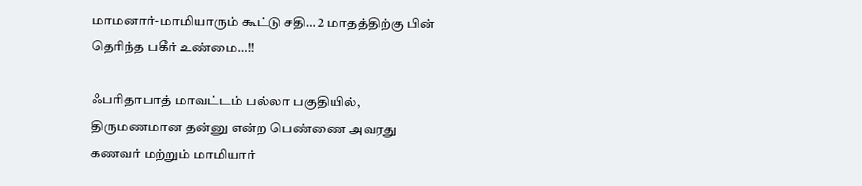மாமனார்-மாமியாரும் கூட்டு சதி… 2 மாதத்திற்கு பின் தெரிந்த பகீர் உண்மை…!!

ஃபரிதாபாத் மாவட்டம் பல்லா பகுதியில், திருமணமான தன்னு என்ற பெண்ணை அவரது கணவர் மற்றும் மாமியார்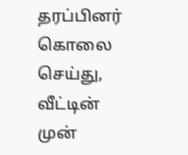தரப்பினர் கொலை செய்து, வீட்டின் முன்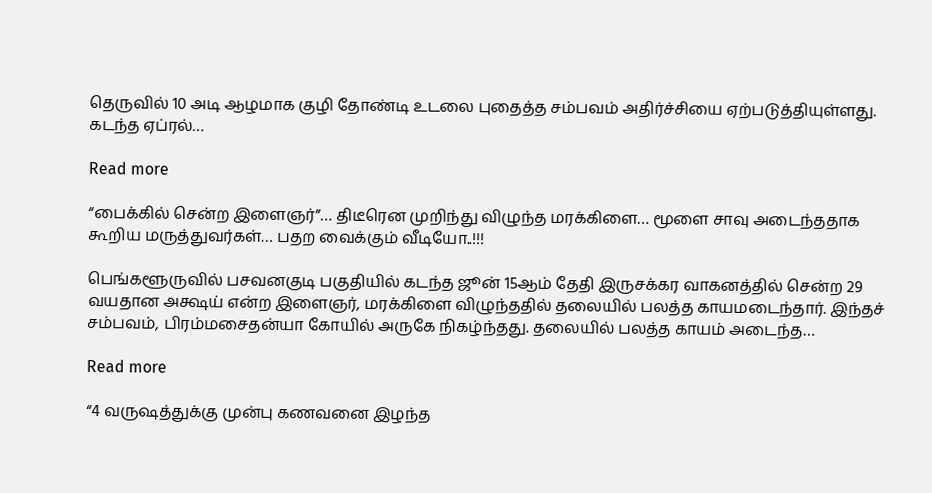தெருவில் 10 அடி ஆழமாக குழி தோண்டி உடலை புதைத்த சம்பவம் அதிர்ச்சியை ஏற்படுத்தியுள்ளது. கடந்த ஏப்ரல்…

Read more

“பைக்கில் சென்ற இளைஞர்”… திடீரென முறிந்து விழுந்த மரக்கிளை… மூளை சாவு அடைந்ததாக கூறிய மருத்துவர்கள்… பதற வைக்கும் வீடியோ..!!!

பெங்களூருவில் பசவனகுடி பகுதியில் கடந்த ஜூன் 15ஆம் தேதி இருசக்கர வாகனத்தில் சென்ற 29 வயதான அக்ஷய் என்ற இளைஞர், மரக்கிளை விழுந்ததில் தலையில் பலத்த காயமடைந்தார். இந்தச் சம்பவம், பிரம்மசைதன்யா கோயில் அருகே நிகழ்ந்தது. தலையில் பலத்த காயம் அடைந்த…

Read more

“4 வருஷத்துக்கு முன்பு கணவனை இழந்த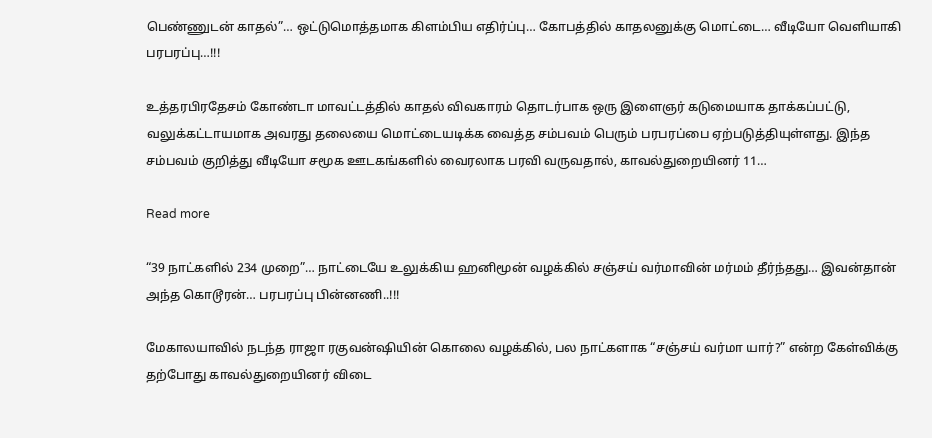பெண்ணுடன் காதல்”… ஒட்டுமொத்தமாக கிளம்பிய எதிர்ப்பு… கோபத்தில் காதலனுக்கு மொட்டை… வீடியோ வெளியாகி பரபரப்பு…!!!

உத்தரபிரதேசம் கோண்டா மாவட்டத்தில் காதல் விவகாரம் தொடர்பாக ஒரு இளைஞர் கடுமையாக தாக்கப்பட்டு, வலுக்கட்டாயமாக அவரது தலையை மொட்டையடிக்க வைத்த சம்பவம் பெரும் பரபரப்பை ஏற்படுத்தியுள்ளது. இந்த சம்பவம் குறித்து வீடியோ சமூக ஊடகங்களில் வைரலாக பரவி வருவதால், காவல்துறையினர் 11…

Read more

“39 நாட்களில் 234 முறை”… நாட்டையே உலுக்கிய ஹனிமூன் வழக்கில் சஞ்சய் வர்மாவின் மர்மம் தீர்ந்தது… இவன்தான் அந்த கொடூரன்… பரபரப்பு பின்னணி..!!!

மேகாலயாவில் நடந்த ராஜா ரகுவன்ஷியின் கொலை வழக்கில், பல நாட்களாக “சஞ்சய் வர்மா யார்?” என்ற கேள்விக்கு தற்போது காவல்துறையினர் விடை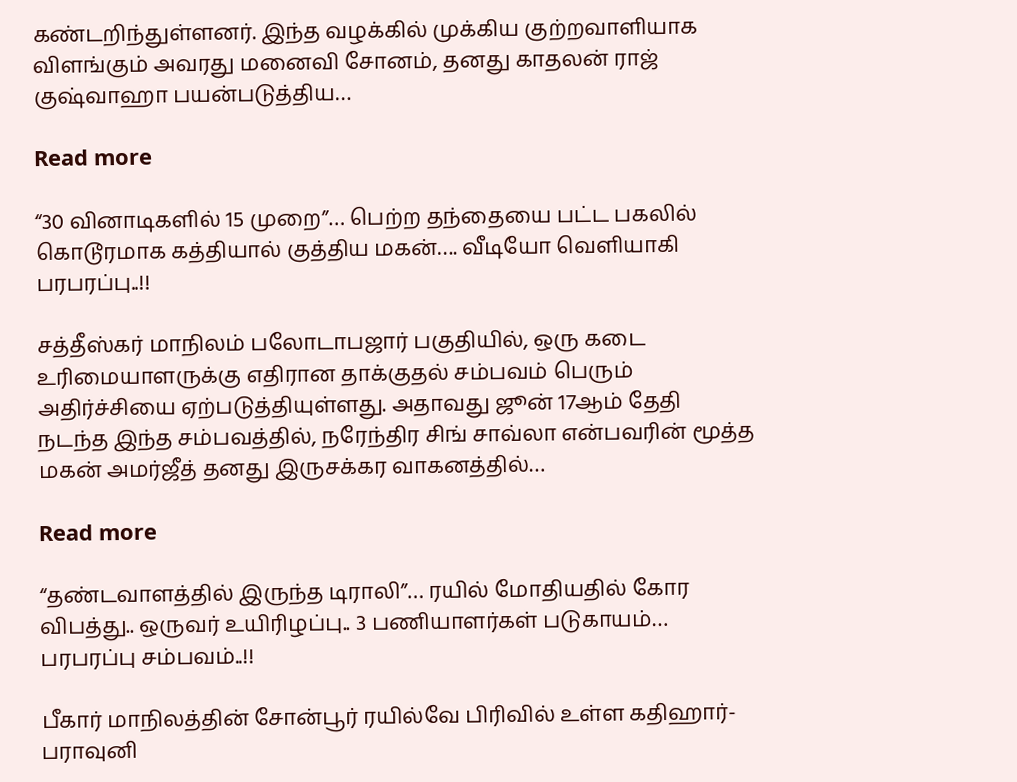கண்டறிந்துள்ளனர். இந்த வழக்கில் முக்கிய குற்றவாளியாக விளங்கும் அவரது மனைவி சோனம், தனது காதலன் ராஜ் குஷ்வாஹா பயன்படுத்திய…

Read more

“30 வினாடிகளில் 15 முறை”… பெற்ற தந்தையை பட்ட பகலில் கொடூரமாக கத்தியால் குத்திய மகன்…. வீடியோ வெளியாகி பரபரப்பு..!!

சத்தீஸ்கர் மாநிலம் பலோடாபஜார் பகுதியில், ஒரு கடை உரிமையாளருக்கு எதிரான தாக்குதல் சம்பவம் பெரும் அதிர்ச்சியை ஏற்படுத்தியுள்ளது. அதாவது ஜூன் 17ஆம் தேதி நடந்த இந்த சம்பவத்தில், நரேந்திர சிங் சாவ்லா என்பவரின் மூத்த மகன் அமர்ஜீத் தனது இருசக்கர வாகனத்தில்…

Read more

“தண்டவாளத்தில் இருந்த டிராலி”… ரயில் மோதியதில் கோர விபத்து.. ஒருவர் உயிரிழப்பு.. 3 பணியாளர்கள் படுகாயம்… பரபரப்பு சம்பவம்..!!

பீகார் மாநிலத்தின் சோன்பூர் ரயில்வே பிரிவில் உள்ள கதிஹார்-பராவுனி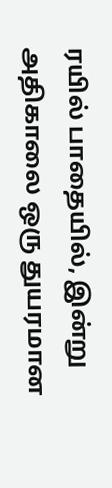ரயில் பாதையில், இன்று அதிகாலை ஒரு துயரமான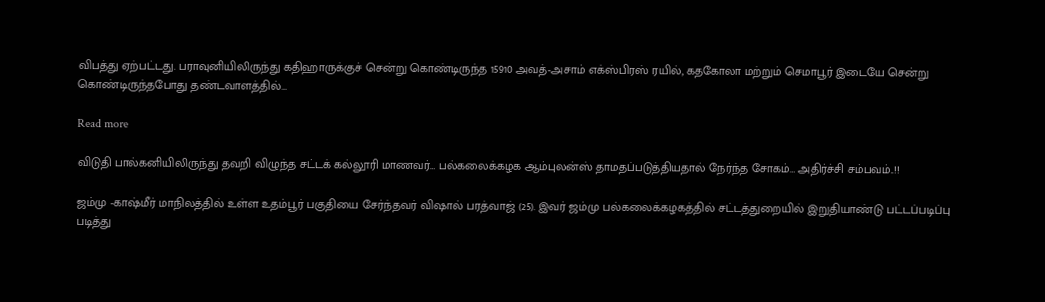விபத்து ஏற்பட்டது. பராவுனியிலிருந்து கதிஹாருக்குச் சென்று கொண்டிருந்த 15910 அவத்-அசாம் எக்ஸ்பிரஸ் ரயில், கதகோலா மற்றும் செமாபூர் இடையே சென்று கொண்டிருந்தபோது தண்டவாளத்தில்…

Read more

விடுதி பால்கனியிலிருந்து தவறி விழுந்த சட்டக் கல்லூரி மாணவர்… பல்கலைக்கழக ஆம்புலன்ஸ் தாமதப்படுத்தியதால் நேர்ந்த சோகம்… அதிர்ச்சி சம்பவம்..!!

ஜம்மு -காஷ்மீர் மாநிலத்தில் உள்ள உதம்பூர் பகுதியை சேர்ந்தவர் விஷால் பரத்வாஜ் (25). இவர் ஜம்மு பல்கலைக்கழகத்தில் சட்டத்துறையில் இறுதியாண்டு பட்டப்படிப்பு படித்து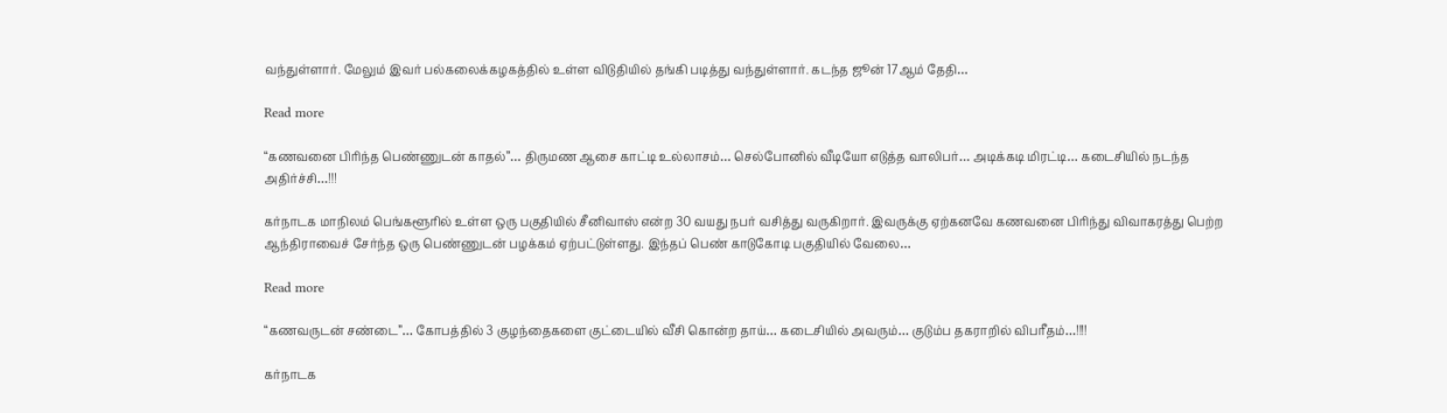வந்துள்ளார். மேலும் இவர் பல்கலைக்கழகத்தில் உள்ள விடுதியில் தங்கி படித்து வந்துள்ளார். கடந்த ஜூன் 17ஆம் தேதி…

Read more

“கணவனை பிரிந்த பெண்ணுடன் காதல்”… திருமண ஆசை காட்டி உல்லாசம்… செல்போனில் வீடியோ எடுத்த வாலிபர்… அடிக்கடி மிரட்டி… கடைசியில் நடந்த அதிர்ச்சி…!!!

கர்நாடக மாநிலம் பெங்களூரில் உள்ள ஒரு பகுதியில் சீனிவாஸ் என்ற 30 வயது நபர் வசித்து வருகிறார். இவருக்கு ஏற்கனவே கணவனை பிரிந்து விவாகரத்து பெற்ற ஆந்திராவைச் சேர்ந்த ஒரு பெண்ணுடன் பழக்கம் ஏற்பட்டுள்ளது. இந்தப் பெண் காடுகோடி பகுதியில் வேலை…

Read more

“கணவருடன் சண்டை”… கோபத்தில் 3 குழந்தைகளை குட்டையில் வீசி கொன்ற தாய்… கடைசியில் அவரும்… குடும்ப தகராறில் விபரீதம்…!!!!

கர்நாடக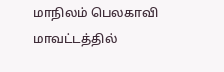மாநிலம் பெலகாவி மாவட்டத்தில்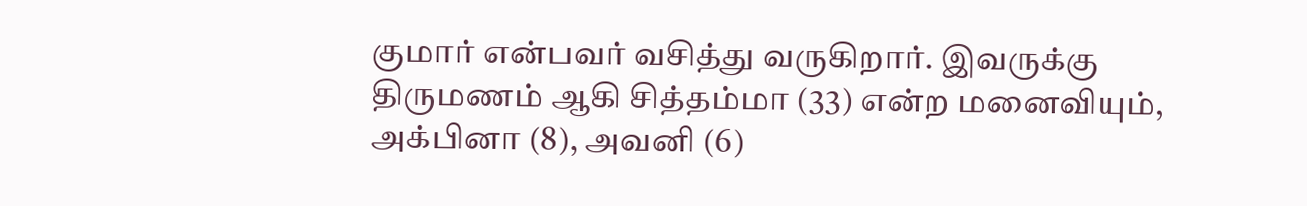குமார் என்பவர் வசித்து வருகிறார். இவருக்கு திருமணம் ஆகி சித்தம்மா (33) என்ற மனைவியும், அக்பினா (8), அவனி (6)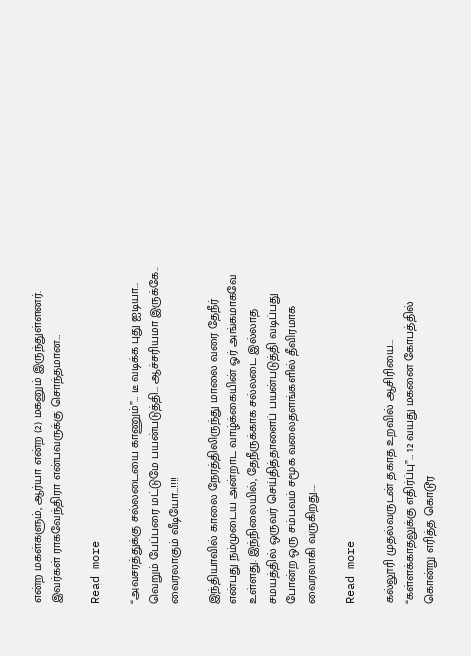என்ற மகள்களும், ஆர்யா என்ற (2) மகனும் இருந்துள்ளனர். இவர்கள் ராகவேந்திரா என்பவருக்கு சொந்தமான…

Read more

“அவசரத்துக்கு சல்லடையை காணும்”… டீ வடிக்க புது ஐடியா… வெறும் பேப்பரை மட்டுமே பயன்படுத்தி… ஆச்சரியமா இருக்கே.. வைரலாகும் வீடியோ…!!!!

இந்தியாவில் காலை நேரத்திலிருந்து மாலை வரை தேநீர் என்பது நம்முடைய அன்றாட வாழ்க்கையின் ஓர் அங்கமாகவே உள்ளது. இந்நிலையில், தேநீருக்காக சல்லடை இல்லாத சமயத்தில் ஒருவர் செய்தித்தாளைப் பயன்படுத்தி வடிப்பது போன்ற ஒரு சம்பவம் சமூக வலைதளங்களில் தீவிரமாக வைரலாகி வருகிறது.…

Read more

கல்லூரி முதல்வருடன் தகாத உறவில் ஆசிரியை… “கள்ளக்காதலுக்கு எதிர்ப்பு”… 12 வயது மகனை கோபத்தில் கொன்று எரித்த கொடூர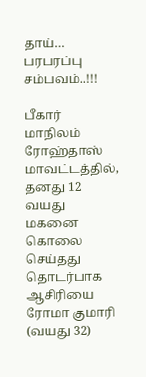தாய்… பரபரப்பு சம்பவம்..!!!

பீகார் மாநிலம் ரோஹ்தாஸ் மாவட்டத்தில், தனது 12 வயது மகனை கொலை செய்தது தொடர்பாக  ஆசிரியை ரோமா குமாரி (வயது 32)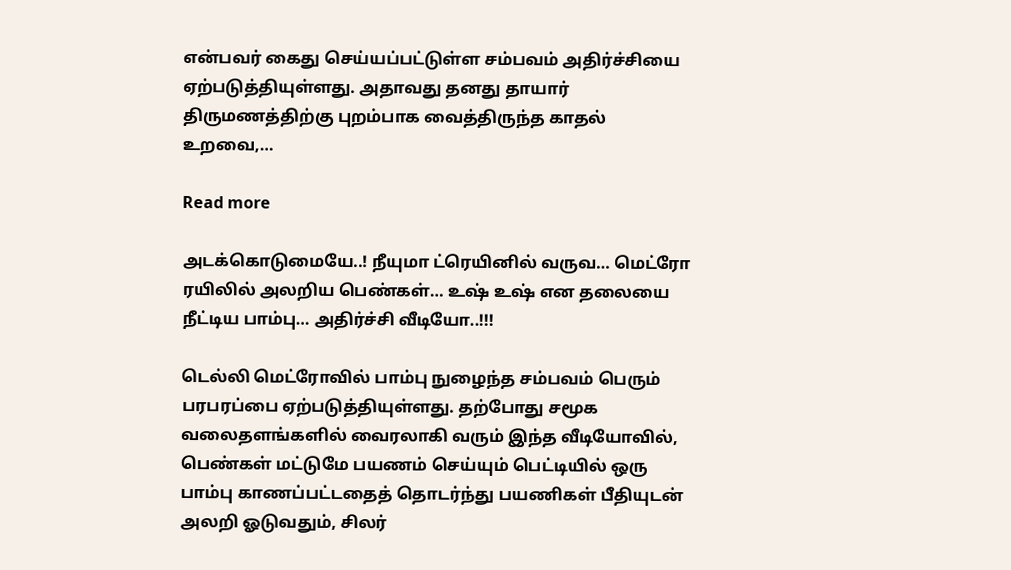என்பவர் கைது செய்யப்பட்டுள்ள சம்பவம் அதிர்ச்சியை ஏற்படுத்தியுள்ளது. அதாவது தனது தாயார் திருமணத்திற்கு புறம்பாக வைத்திருந்த காதல் உறவை,…

Read more

அடக்கொடுமையே..! நீயுமா ட்ரெயினில் வருவ… மெட்ரோ ரயிலில் அலறிய பெண்கள்… உஷ் உஷ் என தலையை நீட்டிய பாம்பு… அதிர்ச்சி வீடியோ..!!!

டெல்லி மெட்ரோவில் பாம்பு நுழைந்த சம்பவம் பெரும் பரபரப்பை ஏற்படுத்தியுள்ளது. தற்போது சமூக வலைதளங்களில் வைரலாகி வரும் இந்த வீடியோவில், பெண்கள் மட்டுமே பயணம் செய்யும் பெட்டியில் ஒரு பாம்பு காணப்பட்டதைத் தொடர்ந்து பயணிகள் பீதியுடன் அலறி ஓடுவதும், சிலர்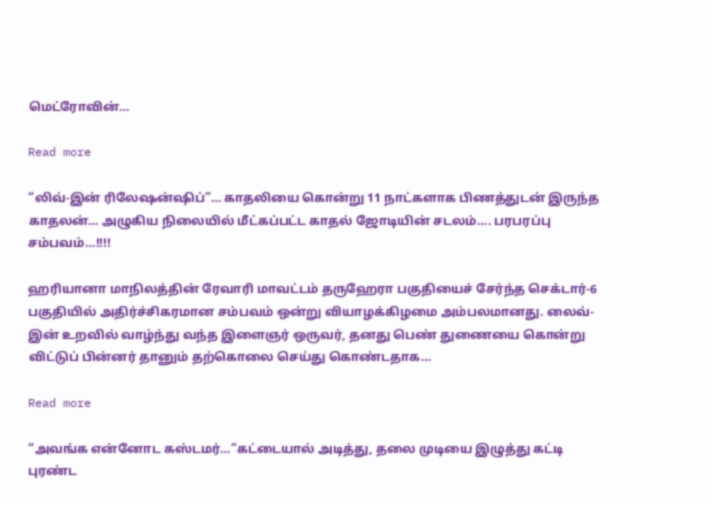மெட்ரோவின்…

Read more

“லிவ்-இன் ரிலேஷன்ஷிப்”… காதலியை கொன்று 11 நாட்களாக பிணத்துடன் இருந்த காதலன்… அழுகிய நிலையில் மீட்கப்பட்ட காதல் ஜோடியின் சடலம்…. பரபரப்பு சம்பவம்…!!!!

ஹரியானா மாநிலத்தின் ரேவாரி மாவட்டம் தருஹேரா பகுதியைச் சேர்ந்த செக்டார்-6 பகுதியில் அதிர்ச்சிகரமான சம்பவம் ஒன்று வியாழக்கிழமை அம்பலமானது. லைவ்-இன் உறவில் வாழ்ந்து வந்த இளைஞர் ஒருவர், தனது பெண் துணையை கொன்று விட்டுப் பின்னர் தானும் தற்கொலை செய்து கொண்டதாக…

Read more

“அவங்க என்னோட கஸ்டமர்…”கட்டையால் அடித்து, தலை முடியை இழுத்து கட்டி புரண்ட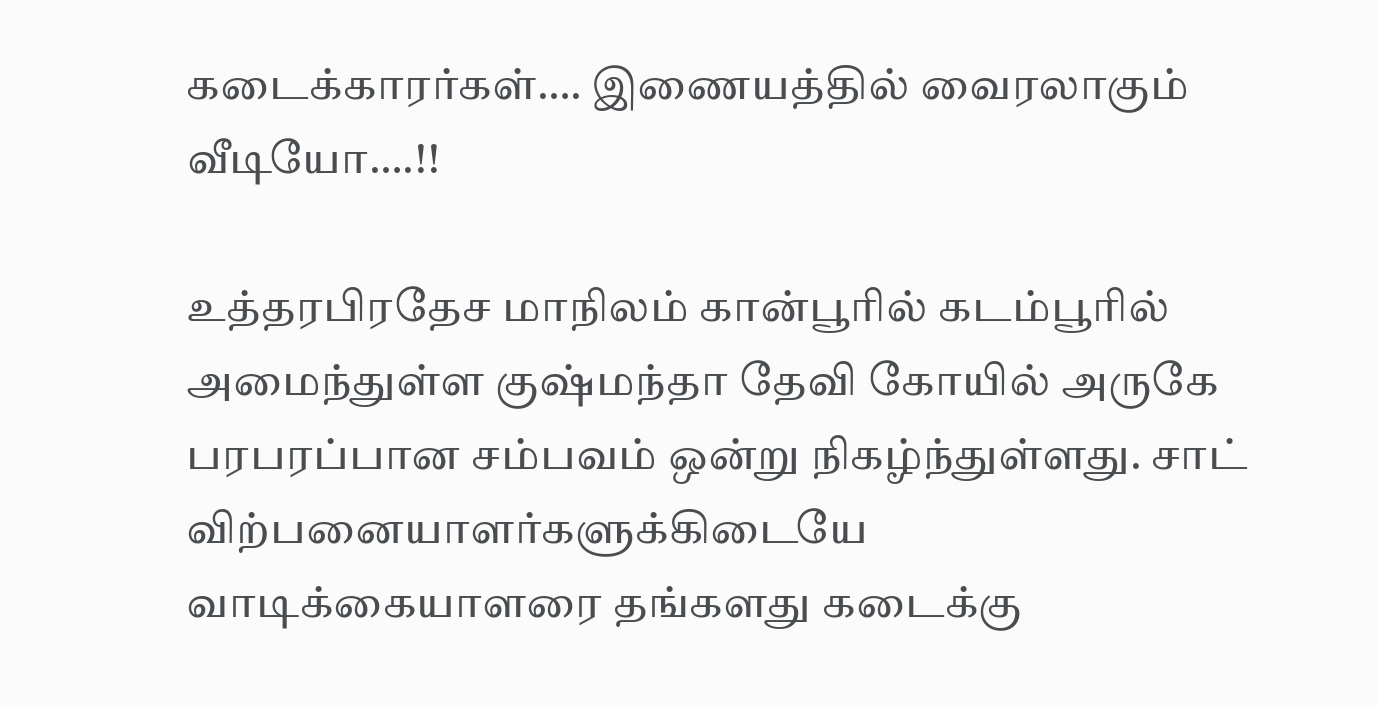கடைக்காரர்கள்…. இணையத்தில் வைரலாகும் வீடியோ….!!

உத்தரபிரதேச மாநிலம் கான்பூரில் கடம்பூரில் அமைந்துள்ள குஷ்மந்தா தேவி கோயில் அருகே பரபரப்பான சம்பவம் ஒன்று நிகழ்ந்துள்ளது. சாட் விற்பனையாளர்களுக்கிடையே வாடிக்கையாளரை தங்களது கடைக்கு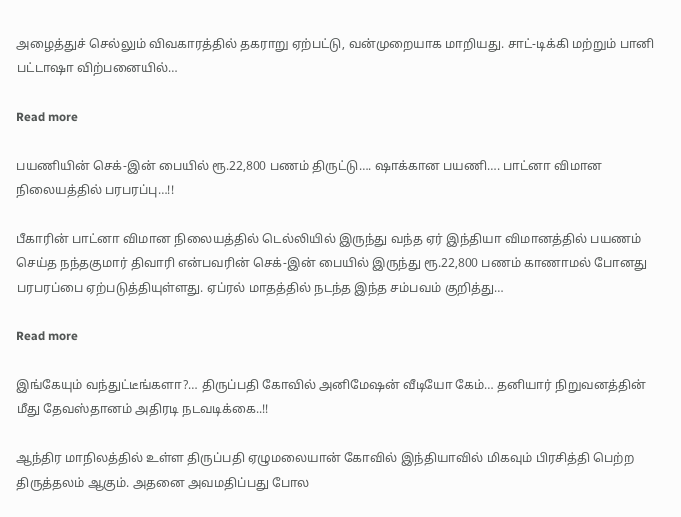அழைத்துச் செல்லும் விவகாரத்தில் தகராறு ஏற்பட்டு, வன்முறையாக மாறியது. சாட்-டிக்கி மற்றும் பானி பட்டாஷா விற்பனையில்…

Read more

பயணியின் செக்-இன் பையில் ரூ.22,800 பணம் திருட்டு…. ஷாக்கான பயணி…. பாட்னா விமான நிலையத்தில் பரபரப்பு…!!

பீகாரின் பாட்னா விமான நிலையத்தில் டெல்லியில் இருந்து வந்த ஏர் இந்தியா விமானத்தில் பயணம் செய்த நந்தகுமார் திவாரி என்பவரின் செக்-இன் பையில் இருந்து ரூ.22,800 பணம் காணாமல் போனது பரபரப்பை ஏற்படுத்தியுள்ளது. ஏப்ரல் மாதத்தில் நடந்த இந்த சம்பவம் குறித்து…

Read more

இங்கேயும் வந்துட்டீங்களா?… திருப்பதி கோவில் அனிமேஷன் வீடியோ கேம்… தனியார் நிறுவனத்தின் மீது தேவஸ்தானம் அதிரடி நடவடிக்கை..!!

ஆந்திர மாநிலத்தில் உள்ள திருப்பதி ஏழுமலையான் கோவில் இந்தியாவில் மிகவும் பிரசித்தி பெற்ற திருத்தலம் ஆகும். அதனை அவமதிப்பது போல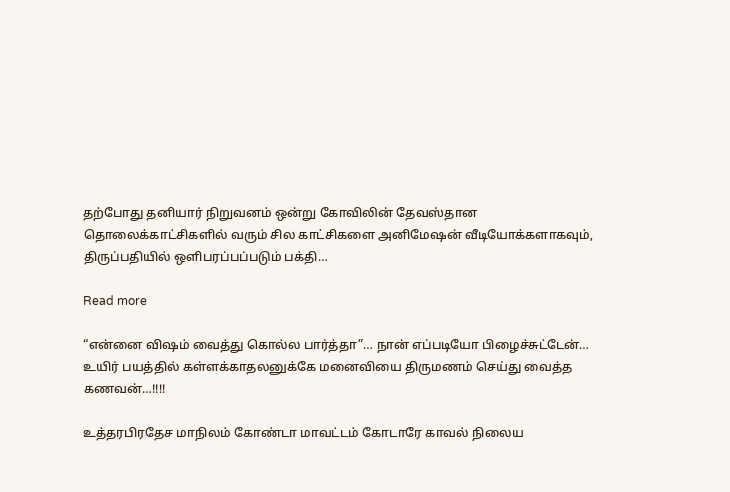தற்போது தனியார் நிறுவனம் ஒன்று கோவிலின் தேவஸ்தான தொலைக்காட்சிகளில் வரும் சில காட்சிகளை அனிமேஷன் வீடியோக்களாகவும், திருப்பதியில் ஒளிபரப்பப்படும் பக்தி…

Read more

“என்னை விஷம் வைத்து கொல்ல பார்த்தா”… நான் எப்படியோ பிழைச்சுட்டேன்… உயிர் பயத்தில் கள்ளக்காதலனுக்கே மனைவியை திருமணம் செய்து வைத்த கணவன்…!!!!

உத்தரபிரதேச மாநிலம் கோண்டா மாவட்டம் கோடாரே காவல் நிலைய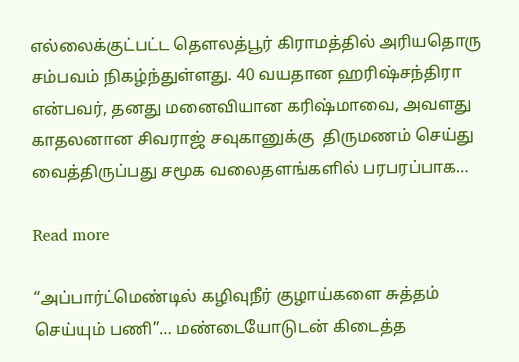எல்லைக்குட்பட்ட தௌலத்பூர் கிராமத்தில் அரியதொரு சம்பவம் நிகழ்ந்துள்ளது. 40 வயதான ஹரிஷ்சந்திரா என்பவர், தனது மனைவியான கரிஷ்மாவை, அவளது காதலனான சிவராஜ் சவுகானுக்கு  திருமணம் செய்து வைத்திருப்பது சமூக வலைதளங்களில் பரபரப்பாக…

Read more

“அப்பார்ட்மெண்டில் கழிவுநீர் குழாய்களை சுத்தம் செய்யும் பணி”… மண்டையோடுடன் கிடைத்த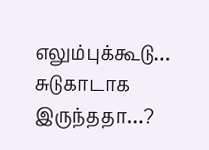எலும்புக்கூடு… சுடுகாடாக இருந்ததா…?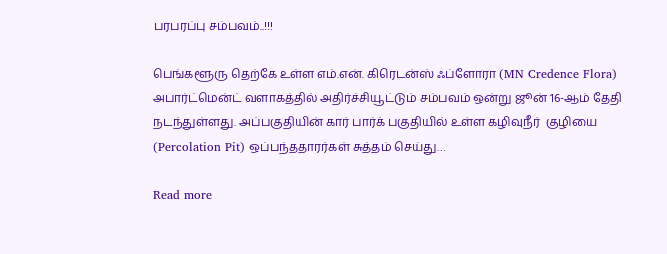பரபரப்பு சம்பவம்..!!!

பெங்களூரு தெற்கே உள்ள எம்.என். கிரெடன்ஸ் ஃப்ளோரா (MN Credence Flora) அபார்ட்மென்ட் வளாகத்தில் அதிர்ச்சியூட்டும் சம்பவம் ஒன்று ஜூன் 16-ஆம் தேதி நடந்துள்ளது. அப்பகுதியின் கார் பார்க் பகுதியில் உள்ள கழிவுநீர்  குழியை (Percolation Pit) ஒப்பந்ததாரர்கள் சுத்தம் செய்து…

Read more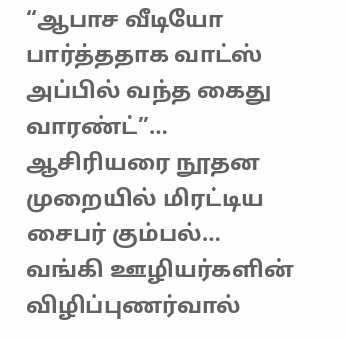“ஆபாச வீடியோ பார்த்ததாக வாட்ஸ் அப்பில் வந்த கைது வாரண்ட்”… ஆசிரியரை நூதன முறையில் மிரட்டிய சைபர் கும்பல்… வங்கி ஊழியர்களின் விழிப்புணர்வால்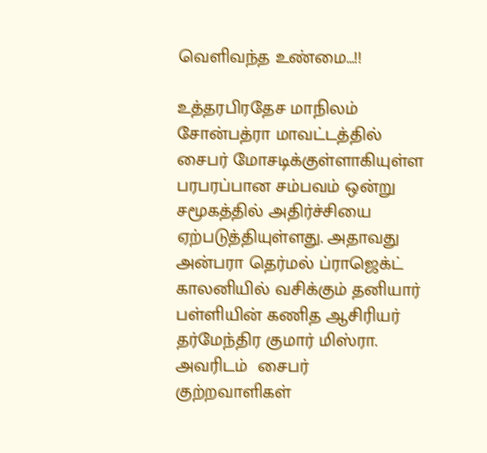வெளிவந்த உண்மை…!!

உத்தரபிரதேச மாநிலம் சோன்பத்ரா மாவட்டத்தில் சைபர் மோசடிக்குள்ளாகியுள்ள பரபரப்பான சம்பவம் ஒன்று சமூகத்தில் அதிர்ச்சியை ஏற்படுத்தியுள்ளது. அதாவது அன்பரா தெர்மல் ப்ராஜெக்ட் காலனியில் வசிக்கும் தனியார் பள்ளியின் கணித ஆசிரியர் தர்மேந்திர குமார் மிஸ்ரா. அவரிடம்  சைபர் குற்றவாளிகள்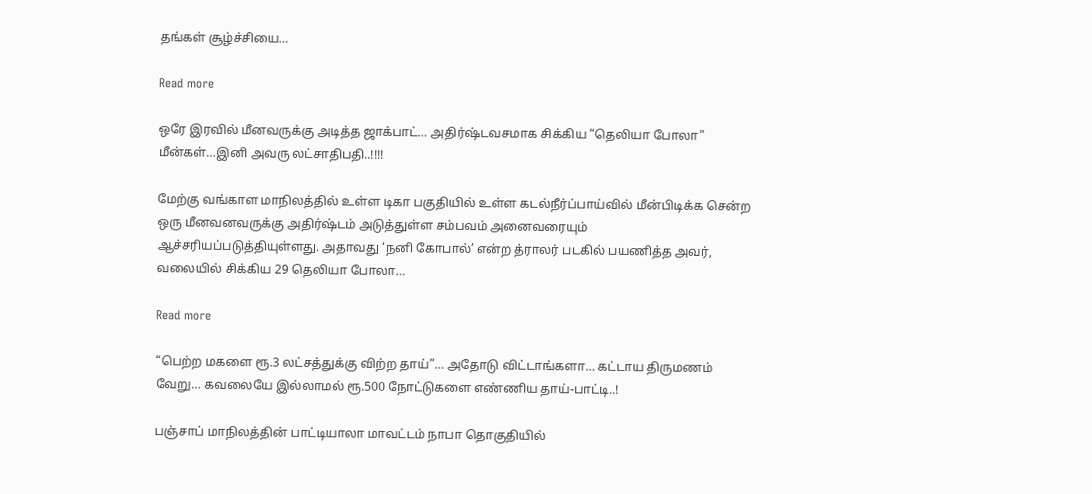தங்கள் சூழ்ச்சியை…

Read more

ஒரே இரவில் மீனவருக்கு அடித்த ஜாக்பாட்… அதிர்ஷ்டவசமாக சிக்கிய “தெலியா போலா” மீன்கள்…இனி அவரு லட்சாதிபதி..!!!!

மேற்கு வங்காள மாநிலத்தில் உள்ள டிகா பகுதியில் உள்ள கடல்நீர்ப்பாய்வில் மீன்பிடிக்க சென்ற ஒரு மீனவனவருக்கு அதிர்ஷ்டம் அடுத்துள்ள சம்பவம் அனைவரையும் ஆச்சரியப்படுத்தியுள்ளது. அதாவது ‘நனி கோபால்’ என்ற த்ராலர் படகில் பயணித்த அவர், வலையில் சிக்கிய 29 தெலியா போலா…

Read more

“பெற்ற மகளை ரூ.3 லட்சத்துக்கு விற்ற தாய்”… அதோடு விட்டாங்களா… கட்டாய திருமணம் வேறு… கவலையே இல்லாமல் ரூ.500 நோட்டுகளை எண்ணிய தாய்-பாட்டி..!

பஞ்சாப் மாநிலத்தின் பாட்டியாலா மாவட்டம் நாபா தொகுதியில்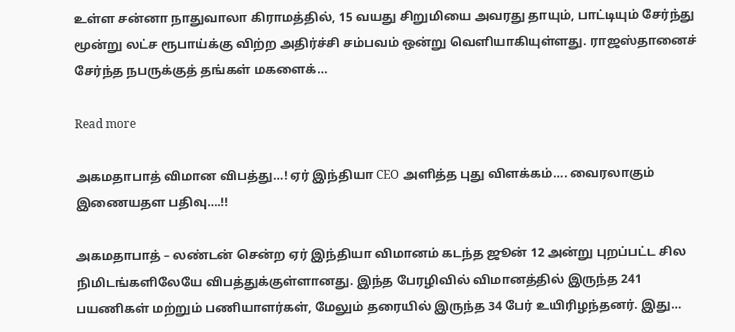உள்ள சன்னா நாதுவாலா கிராமத்தில், 15 வயது சிறுமியை அவரது தாயும், பாட்டியும் சேர்ந்து மூன்று லட்ச ரூபாய்க்கு விற்ற அதிர்ச்சி சம்பவம் ஒன்று வெளியாகியுள்ளது. ராஜஸ்தானைச் சேர்ந்த நபருக்குத் தங்கள் மகளைக்…

Read more

அகமதாபாத் விமான விபத்து…! ஏர் இந்தியா CEO அளித்த புது விளக்கம்…. வைரலாகும் இணையதள பதிவு….!!

அகமதாபாத் – லண்டன் சென்ற ஏர் இந்தியா விமானம் கடந்த ஜூன் 12 அன்று புறப்பட்ட சில நிமிடங்களிலேயே விபத்துக்குள்ளானது. இந்த பேரழிவில் விமானத்தில் இருந்த 241 பயணிகள் மற்றும் பணியாளர்கள், மேலும் தரையில் இருந்த 34 பேர் உயிரிழந்தனர். இது…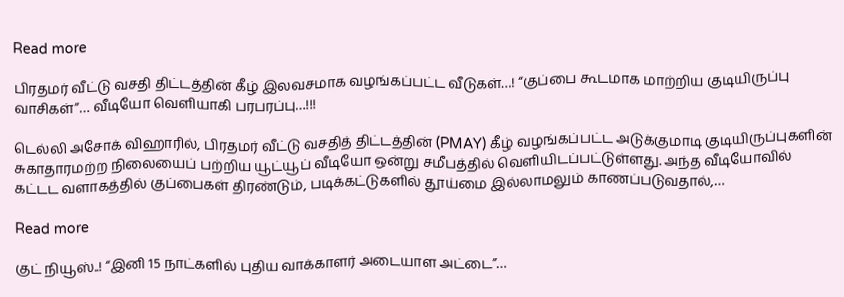Read more

பிரதமர் வீட்டு வசதி திட்டத்தின் கீழ் இலவசமாக வழங்கப்பட்ட வீடுகள்…! “குப்பை கூடமாக மாற்றிய குடியிருப்பு வாசிகள்”… வீடியோ வெளியாகி பரபரப்பு…!!!

டெல்லி அசோக் விஹாரில், பிரதமர் வீட்டு வசதித் திட்டத்தின் (PMAY) கீழ் வழங்கப்பட்ட அடுக்குமாடி குடியிருப்புகளின் சுகாதாரமற்ற நிலையைப் பற்றிய யூட்யூப் வீடியோ ஒன்று சமீபத்தில் வெளியிடப்பட்டுள்ளது. அந்த வீடியோவில் கட்டட வளாகத்தில் குப்பைகள் திரண்டும், படிக்கட்டுகளில் தூய்மை இல்லாமலும் காணப்படுவதால்,…

Read more

குட் நியூஸ்..! “இனி 15 நாட்களில் புதிய வாக்காளர் அடையாள அட்டை”…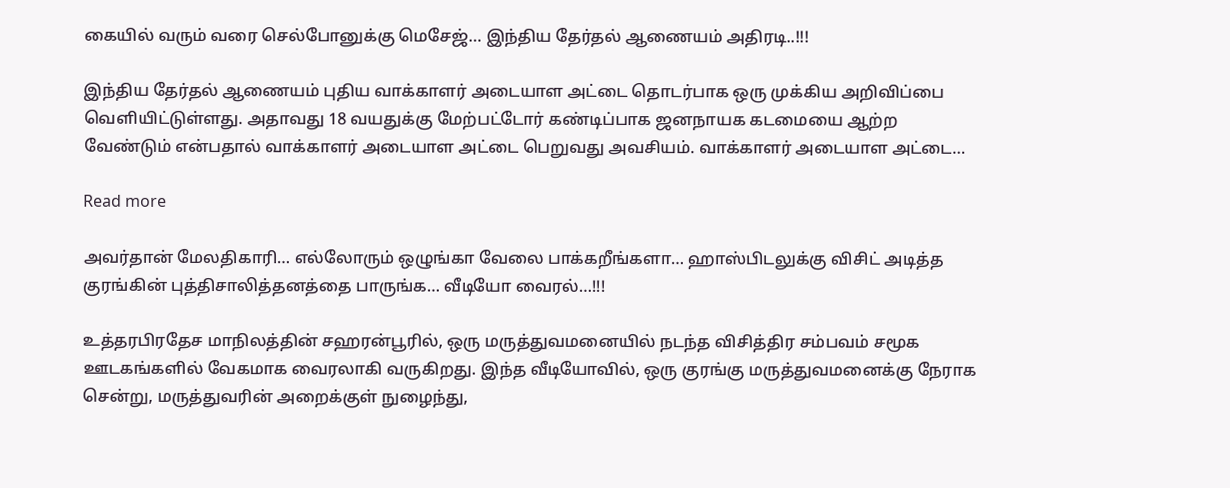கையில் வரும் வரை செல்போனுக்கு மெசேஜ்… இந்திய தேர்தல் ஆணையம் அதிரடி..!!!

இந்திய தேர்தல் ஆணையம் புதிய வாக்காளர் அடையாள அட்டை தொடர்பாக ஒரு முக்கிய அறிவிப்பை வெளியிட்டுள்ளது. அதாவது 18 வயதுக்கு மேற்பட்டோர் கண்டிப்பாக ஜனநாயக கடமையை ஆற்ற வேண்டும் என்பதால் வாக்காளர் அடையாள அட்டை பெறுவது அவசியம். வாக்காளர் அடையாள அட்டை…

Read more

அவர்தான் மேலதிகாரி… எல்லோரும் ஒழுங்கா வேலை பாக்கறீங்களா… ஹாஸ்பிடலுக்கு விசிட் அடித்த குரங்கின் புத்திசாலித்தனத்தை பாருங்க… வீடியோ வைரல்…!!!

உத்தரபிரதேச மாநிலத்தின் சஹரன்பூரில், ஒரு மருத்துவமனையில் நடந்த விசித்திர சம்பவம் சமூக ஊடகங்களில் வேகமாக வைரலாகி வருகிறது. இந்த வீடியோவில், ஒரு குரங்கு மருத்துவமனைக்கு நேராக சென்று, மருத்துவரின் அறைக்குள் நுழைந்து,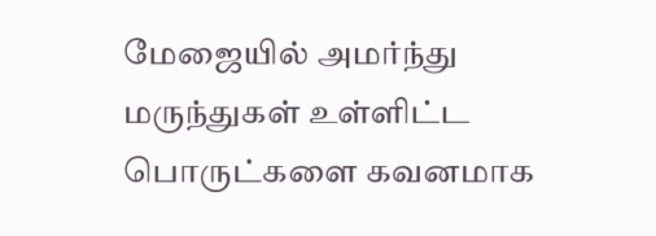மேஜையில் அமர்ந்து மருந்துகள் உள்ளிட்ட பொருட்களை கவனமாக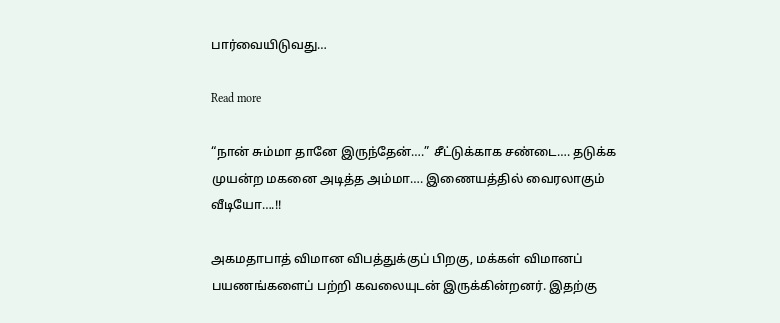பார்வையிடுவது…

Read more

“நான் சும்மா தானே இருந்தேன்….” சீட்டுக்காக சண்டை…. தடுக்க முயன்ற மகனை அடித்த அம்மா…. இணையத்தில் வைரலாகும் வீடியோ….!!

அகமதாபாத் விமான விபத்துக்குப் பிறகு, மக்கள் விமானப் பயணங்களைப் பற்றி கவலையுடன் இருக்கின்றனர். இதற்கு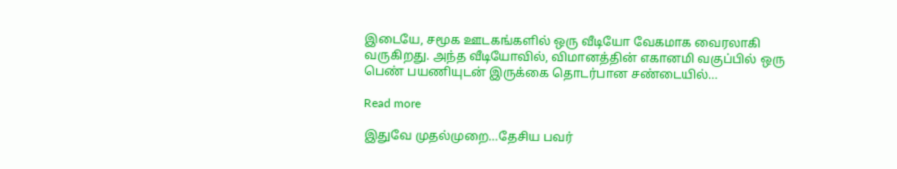இடையே, சமூக ஊடகங்களில் ஒரு வீடியோ வேகமாக வைரலாகி வருகிறது. அந்த வீடியோவில், விமானத்தின் எகானமி வகுப்பில் ஒரு பெண் பயணியுடன் இருக்கை தொடர்பான சண்டையில்…

Read more

இதுவே முதல்முறை…தேசிய பவர்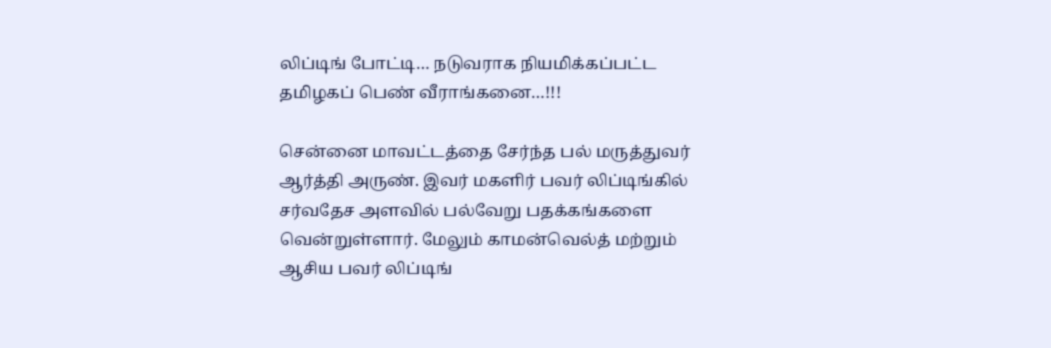லிப்டிங் போட்டி… நடுவராக நியமிக்கப்பட்ட தமிழகப் பெண் வீராங்கனை…!!!

சென்னை மாவட்டத்தை சேர்ந்த பல் மருத்துவர் ஆர்த்தி அருண். இவர் மகளிர் பவர் லிப்டிங்கில் சர்வதேச அளவில் பல்வேறு பதக்கங்களை வென்றுள்ளார். மேலும் காமன்வெல்த் மற்றும் ஆசிய பவர் லிப்டிங்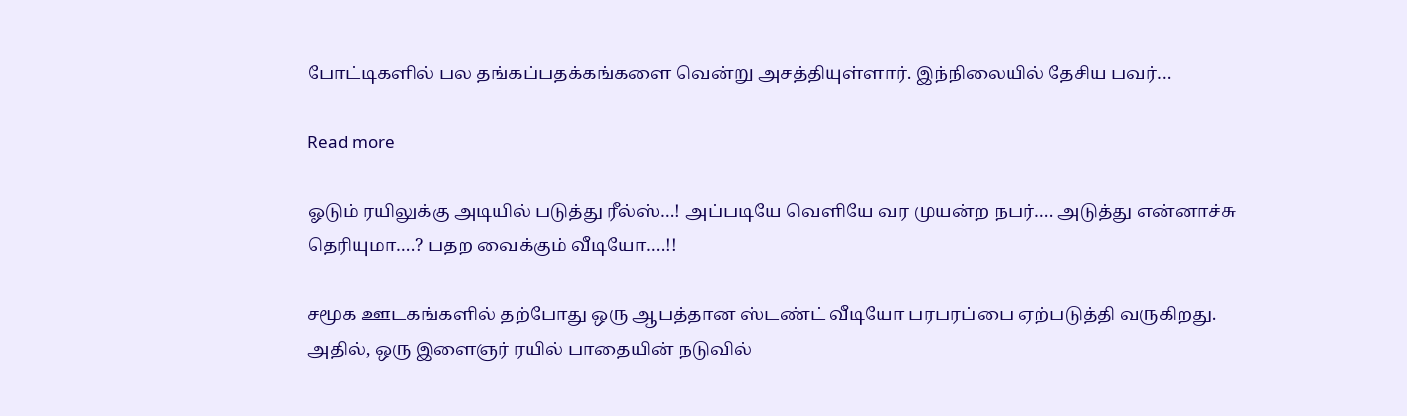போட்டிகளில் பல தங்கப்பதக்கங்களை வென்று அசத்தியுள்ளார். இந்நிலையில் தேசிய பவர்…

Read more

ஓடும் ரயிலுக்கு அடியில் படுத்து ரீல்ஸ்…! அப்படியே வெளியே வர முயன்ற நபர்…. அடுத்து என்னாச்சு தெரியுமா….? பதற வைக்கும் வீடியோ….!!

சமூக ஊடகங்களில் தற்போது ஒரு ஆபத்தான ஸ்டண்ட் வீடியோ பரபரப்பை ஏற்படுத்தி வருகிறது. அதில், ஒரு இளைஞர் ரயில் பாதையின் நடுவில்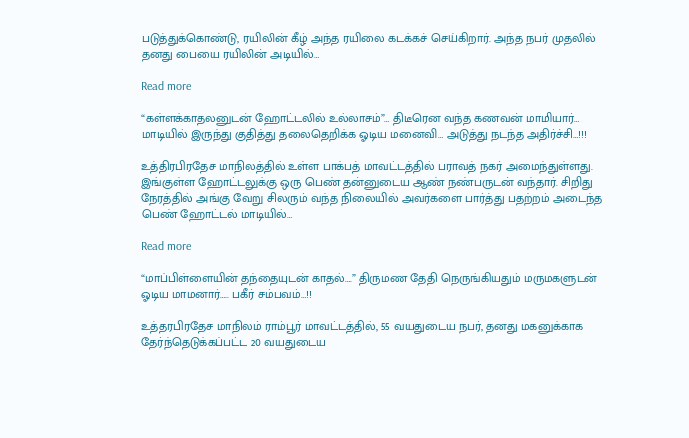படுத்துக்கொண்டு, ரயிலின் கீழ் அந்த ரயிலை கடக்கச் செய்கிறார். அந்த நபர் முதலில் தனது பையை ரயிலின் அடியில்…

Read more

“கள்ளக்காதலனுடன் ஹோட்டலில் உல்லாசம்”… திடீரென வந்த கணவன் மாமியார்… மாடியில் இருந்து குதித்து தலைதெறிக்க ஓடிய மனைவி… அடுத்து நடந்த அதிர்ச்சி…!!!

உத்திரபிரதேச மாநிலத்தில் உள்ள பாக்பத் மாவட்டத்தில் பராவத் நகர் அமைந்துள்ளது. இங்குள்ள ஹோட்டலுக்கு ஒரு பெண் தன்னுடைய ஆண் நண்பருடன் வந்தார். சிறிது நேரத்தில் அங்கு வேறு சிலரும் வந்த நிலையில் அவர்களை பார்த்து பதற்றம் அடைந்த பெண் ஹோட்டல் மாடியில்…

Read more

“மாப்பிள்ளையின் தந்தையுடன் காதல்….” திருமண தேதி நெருங்கியதும் மருமகளுடன் ஓடிய மாமனார்….. பகீர் சம்பவம்…!!

உத்தரபிரதேச மாநிலம் ராம்பூர் மாவட்டத்தில், 55 வயதுடைய நபர், தனது மகனுக்காக தேர்ந்தெடுக்கப்பட்ட 20 வயதுடைய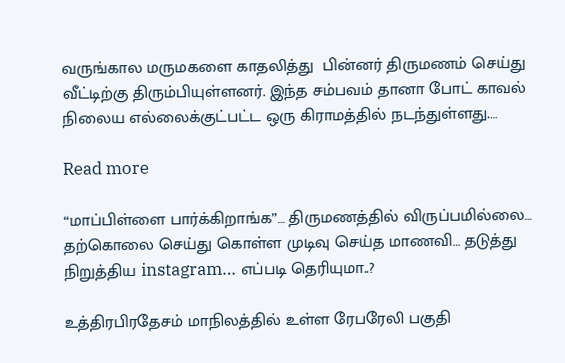வருங்கால மருமகளை காதலித்து  பின்னர் திருமணம் செய்து வீட்டிற்கு திரும்பியுள்ளனர். இந்த சம்பவம் தானா போட் காவல் நிலைய எல்லைக்குட்பட்ட ஒரு கிராமத்தில் நடந்துள்ளது.…

Read more

“மாப்பிள்ளை பார்க்கிறாங்க”… திருமணத்தில் விருப்பமில்லை… தற்கொலை செய்து கொள்ள முடிவு செய்த மாணவி… தடுத்து நிறுத்திய instagram… எப்படி தெரியுமா..?

உத்திரபிரதேசம் மாநிலத்தில் உள்ள ரேபரேலி பகுதி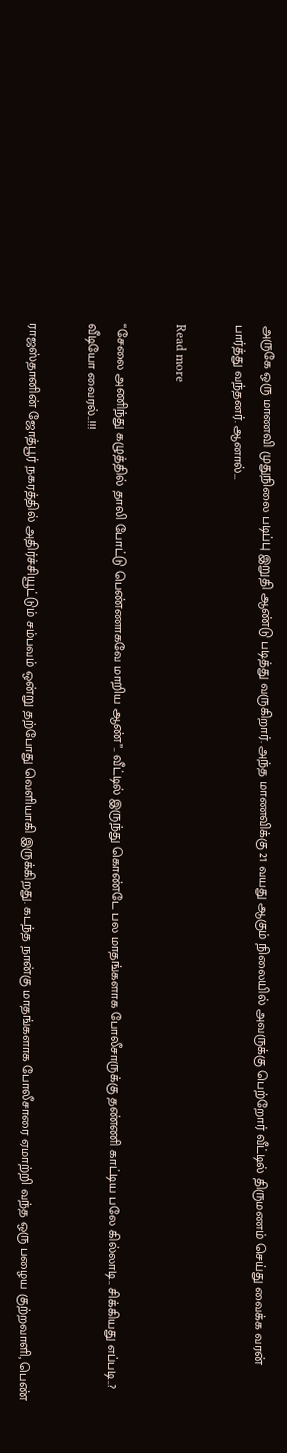அருகே ஒரு மாணவி முதுநிலை படிப்பு இறுதி ஆண்டு படித்து வருகிறார். அந்த மாணவிக்கு 21 வயது ஆகும் நிலையில் அவருக்கு பெற்றோர் வீட்டில் திருமணம் செய்து வைக்க வரன் பார்த்து வந்தனர். ஆனால்…

Read more

“சேலை அணிந்து கழுத்தில் தாலி போட்டு பெண்ணாகவே மாறிய ஆண்”.. வீட்டில் இருந்து கொண்டே பல மாதங்களாக போலீசாருக்கு தண்ணி காட்டிய பலே கில்லாடி.. சிக்கியது எப்படி..? வீடியோ வைரல்..!!!

ராஜஸ்தானின் ஜோத்பூர் நகரத்தில் அதிர்ச்சியூட்டும் சம்பவம் ஒன்று தற்போது வெளியாகி இருக்கிறது. கடந்த நான்கு மாதங்களாக போலீசாரை ஏமாற்றி வந்த ஒரு பழைய குற்றவாளி, பெண்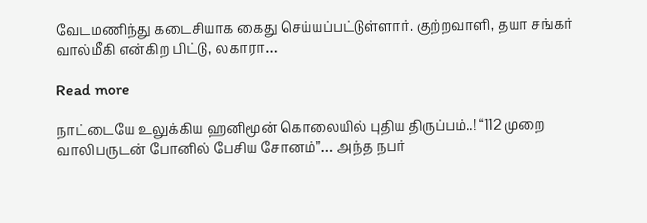வேடமணிந்து கடைசியாக கைது செய்யப்பட்டுள்ளார். குற்றவாளி, தயா சங்கர் வால்மீகி என்கிற பிட்டு, லகாரா…

Read more

நாட்டையே உலுக்கிய ஹனிமூன் கொலையில் புதிய திருப்பம்..! “112 முறை வாலிபருடன் போனில் பேசிய சோனம்”… அந்த நபர்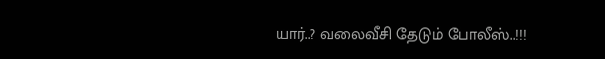யார்..? வலைவீசி தேடும் போலீஸ்..!!!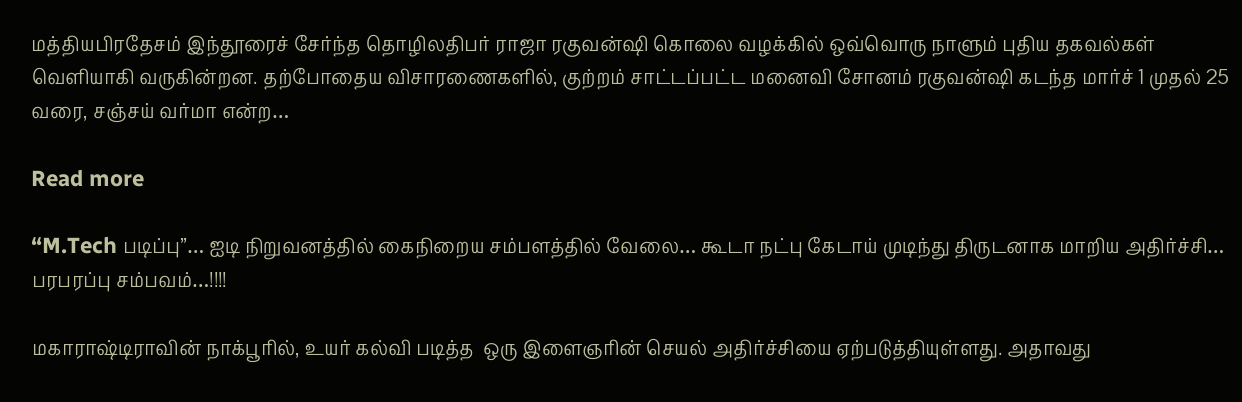மத்தியபிரதேசம் இந்தூரைச் சேர்ந்த தொழிலதிபர் ராஜா ரகுவன்ஷி கொலை வழக்கில் ஒவ்வொரு நாளும் புதிய தகவல்கள் வெளியாகி வருகின்றன. தற்போதைய விசாரணைகளில், குற்றம் சாட்டப்பட்ட மனைவி சோனம் ரகுவன்ஷி கடந்த மார்ச் 1 முதல் 25 வரை, சஞ்சய் வர்மா என்ற…

Read more

“M.Tech படிப்பு”… ஐடி நிறுவனத்தில் கைநிறைய சம்பளத்தில் வேலை… கூடா நட்பு கேடாய் முடிந்து திருடனாக மாறிய அதிர்ச்சி… பரபரப்பு சம்பவம்…!!!!

மகாராஷ்டிராவின் நாக்பூரில், உயர் கல்வி படித்த  ஒரு இளைஞரின் செயல் அதிர்ச்சியை ஏற்படுத்தியுள்ளது. அதாவது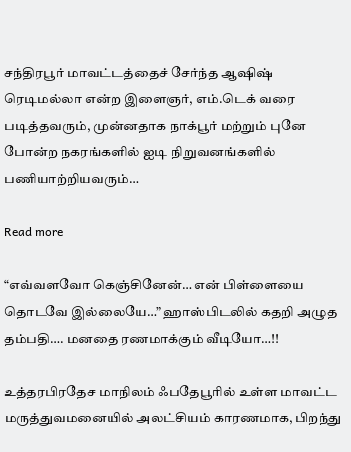சந்திரபூர் மாவட்டத்தைச் சேர்ந்த ஆஷிஷ் ரெடிமல்லா என்ற இளைஞர், எம்.டெக் வரை படித்தவரும், முன்னதாக நாக்பூர் மற்றும் புனே போன்ற நகரங்களில் ஐடி நிறுவனங்களில் பணியாற்றியவரும்…

Read more

“எவ்வளவோ கெஞ்சினேன்… என் பிள்ளையை தொடவே இல்லையே…” ஹாஸ்பிடலில் கதறி அழுத தம்பதி…. மனதை ரணமாக்கும் வீடியோ…!!

உத்தரபிரதேச மாநிலம் ஃபதேபூரில் உள்ள மாவட்ட மருத்துவமனையில் அலட்சியம் காரணமாக, பிறந்து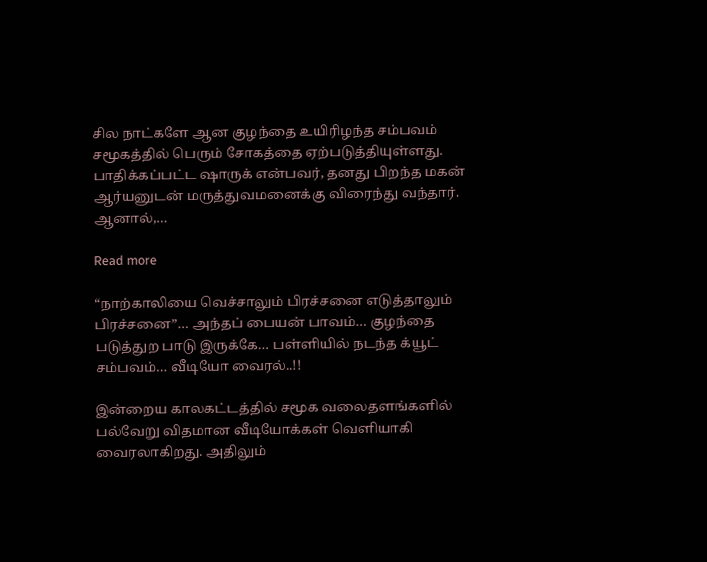சில நாட்களே ஆன குழந்தை உயிரிழந்த சம்பவம் சமூகத்தில் பெரும் சோகத்தை ஏற்படுத்தியுள்ளது. பாதிக்கப்பட்ட ஷாருக் என்பவர், தனது பிறந்த மகன் ஆர்யனுடன் மருத்துவமனைக்கு விரைந்து வந்தார். ஆனால்,…

Read more

“நாற்காலியை வெச்சாலும் பிரச்சனை எடுத்தாலும் பிரச்சனை”… அந்தப் பையன் பாவம்… குழந்தை படுத்துற பாடு இருக்கே… பள்ளியில் நடந்த க்யூட் சம்பவம்… வீடியோ வைரல்..!!

இன்றைய காலகட்டத்தில் சமூக வலைதளங்களில் பல்வேறு விதமான வீடியோக்கள் வெளியாகி வைரலாகிறது. அதிலும்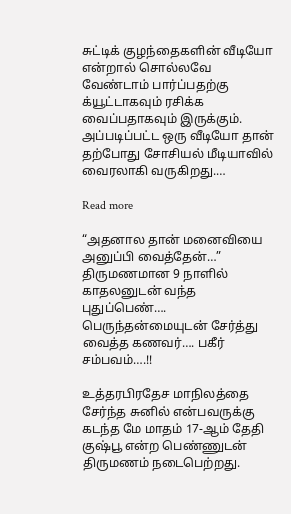சுட்டிக் குழந்தைகளின் வீடியோ என்றால் சொல்லவே வேண்டாம் பார்ப்பதற்கு க்யூட்டாகவும் ரசிக்க வைப்பதாகவும் இருக்கும். அப்படிப்பட்ட ஒரு வீடியோ தான் தற்போது சோசியல் மீடியாவில் வைரலாகி வருகிறது.…

Read more

“அதனால தான் மனைவியை அனுப்பி வைத்தேன்…” திருமணமான 9 நாளில் காதலனுடன் வந்த புதுப்பெண்…. பெருந்தன்மையுடன் சேர்த்து வைத்த கணவர்…. பகீர் சம்பவம்….!!

உத்தரபிரதேச மாநிலத்தை சேர்ந்த சுனில் என்பவருக்கு கடந்த மே மாதம் 17-ஆம் தேதி குஷ்பூ என்ற பெண்ணுடன் திருமணம் நடைபெற்றது.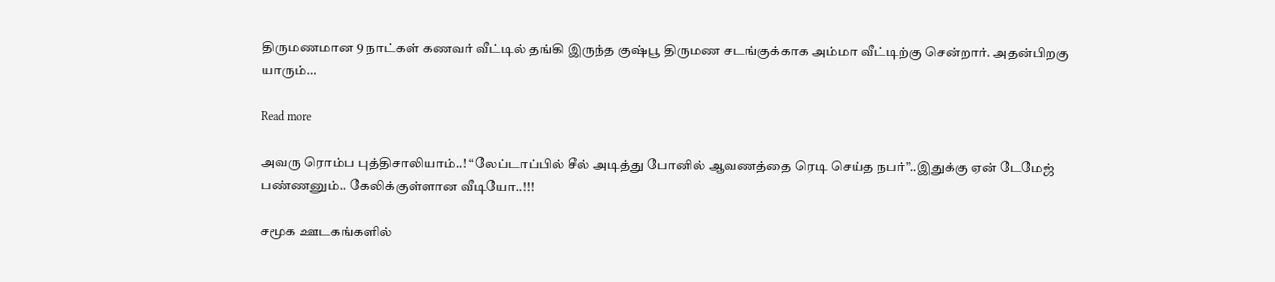திருமணமான 9 நாட்கள் கணவர் வீட்டில் தங்கி இருந்த குஷ்பூ திருமண சடங்குக்காக அம்மா வீட்டிற்கு சென்றார். அதன்பிறகு யாரும்…

Read more

அவரு ரொம்ப புத்திசாலியாம்..! “லேப்டாப்பில் சீல் அடித்து போனில் ஆவணத்தை ரெடி செய்த நபர்”..இதுக்கு ஏன் டேமேஜ் பண்ணனும்.. கேலிக்குள்ளான வீடியோ..!!!

சமூக ஊடகங்களில்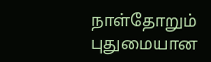நாள்தோறும் புதுமையான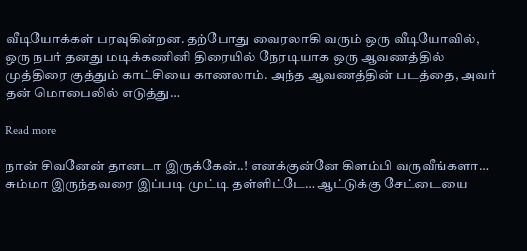வீடியோக்கள் பரவுகின்றன. தற்போது வைரலாகி வரும் ஒரு வீடியோவில், ஒரு நபர் தனது மடிக்கணினி திரையில் நேரடியாக ஒரு ஆவணத்தில் முத்திரை குத்தும் காட்சியை காணலாம். அந்த ஆவணத்தின் படத்தை, அவர் தன் மொபைலில் எடுத்து…

Read more

நான் சிவனேன் தானடா இருக்கேன்..! எனக்குன்னே கிளம்பி வருவீங்களா… சும்மா இருந்தவரை இப்படி முட்டி தள்ளிட்டே… ஆட்டுக்கு சேட்டையை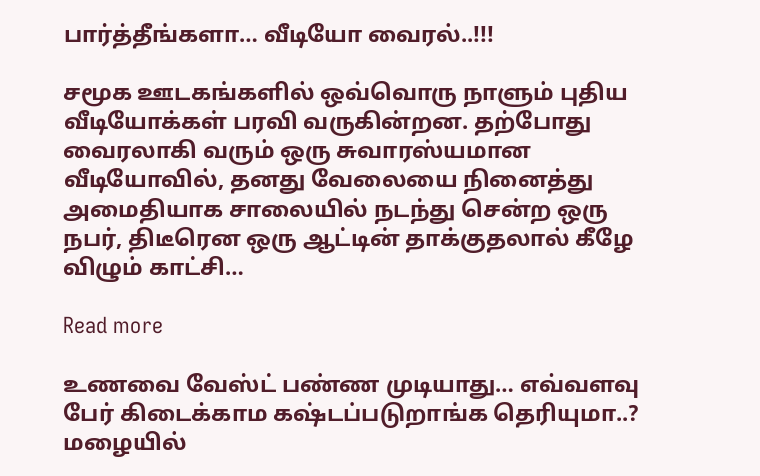பார்த்தீங்களா… வீடியோ வைரல்..!!!

சமூக ஊடகங்களில் ஒவ்வொரு நாளும் புதிய வீடியோக்கள் பரவி வருகின்றன. தற்போது வைரலாகி வரும் ஒரு சுவாரஸ்யமான வீடியோவில், தனது வேலையை நினைத்து அமைதியாக சாலையில் நடந்து சென்ற ஒரு நபர், திடீரென ஒரு ஆட்டின் தாக்குதலால் கீழே விழும் காட்சி…

Read more

உணவை வேஸ்ட் பண்ண முடியாது… எவ்வளவு பேர் கிடைக்காம கஷ்டப்படுறாங்க தெரியுமா..? மழையில்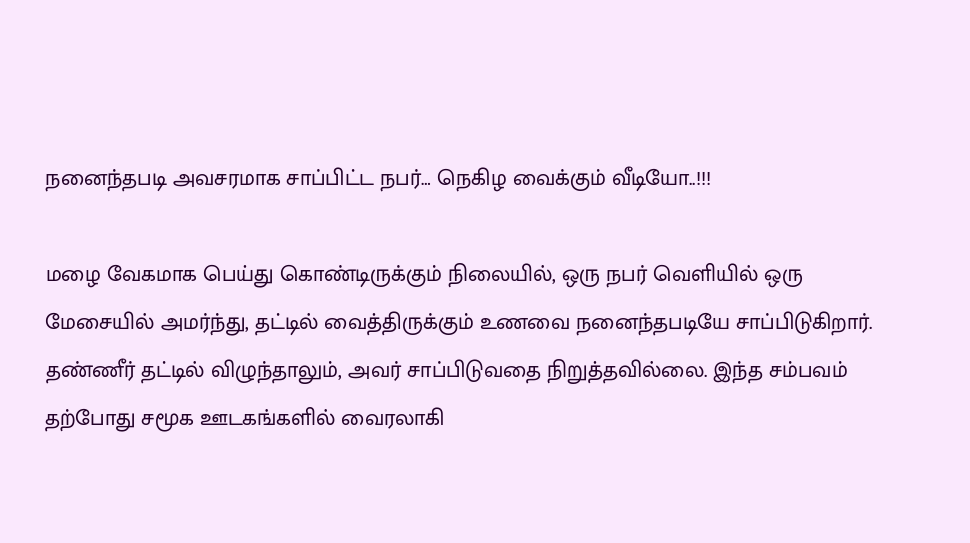நனைந்தபடி அவசரமாக சாப்பிட்ட நபர்… நெகிழ வைக்கும் வீடியோ..!!!

மழை வேகமாக பெய்து கொண்டிருக்கும் நிலையில், ஒரு நபர் வெளியில் ஒரு மேசையில் அமர்ந்து, தட்டில் வைத்திருக்கும் உணவை நனைந்தபடியே சாப்பிடுகிறார். தண்ணீர் தட்டில் விழுந்தாலும், அவர் சாப்பிடுவதை நிறுத்தவில்லை. இந்த சம்பவம்  தற்போது சமூக ஊடகங்களில் வைரலாகி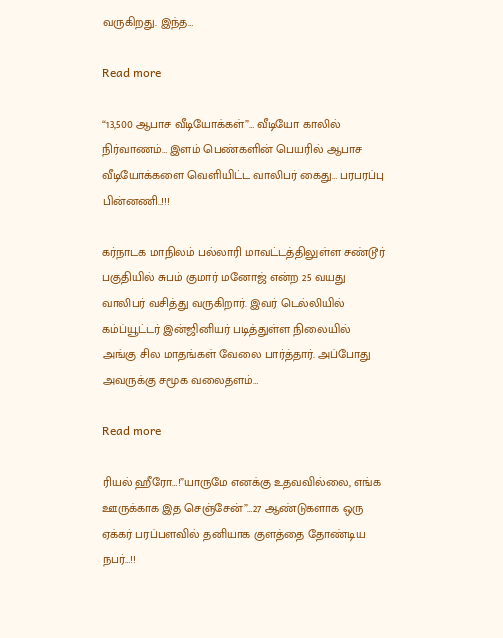வருகிறது. இந்த…

Read more

“13,500 ஆபாச வீடியோக்கள்”… வீடியோ காலில் நிர்வாணம்… இளம் பெண்களின் பெயரில் ஆபாச வீடியோக்களை வெளியிட்ட வாலிபர் கைது… பரபரப்பு பின்னணி..!!!

கர்நாடக மாநிலம் பல்லாரி மாவட்டத்திலுள்ள சண்டூர் பகுதியில் சுபம் குமார் மனோஜ் என்ற 25 வயது வாலிபர் வசித்து வருகிறார். இவர் டெல்லியில் கம்ப்யூட்டர் இன்ஜினியர் படித்துள்ள நிலையில் அங்கு சில மாதங்கள் வேலை பார்த்தார். அப்போது அவருக்கு சமூக வலைதளம்…

Read more

ரியல் ஹீரோ…!”யாருமே எனக்கு உதவவில்லை, எங்க ஊருக்காக இத செஞ்சேன்”…27 ஆண்டுகளாக ஒரு ஏக்கர் பரப்பளவில் தனியாக குளத்தை தோண்டிய நபர்…!!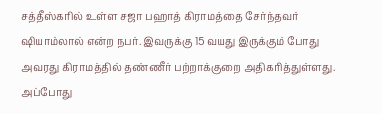சத்தீஸ்கரில் உள்ள சஜா பஹாத் கிராமத்தை சேர்ந்தவர் ஷியாம்லால் என்ற நபர். இவருக்கு 15 வயது இருக்கும் போது அவரது கிராமத்தில் தண்ணீர் பற்றாக்குறை அதிகரித்துள்ளது. அப்போது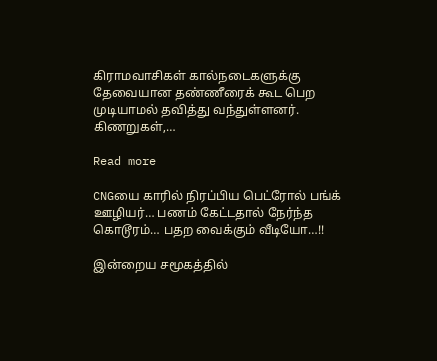கிராமவாசிகள் கால்நடைகளுக்கு தேவையான தண்ணீரைக் கூட பெற முடியாமல் தவித்து வந்துள்ளனர். கிணறுகள்,…

Read more

CNGயை காரில் நிரப்பிய பெட்ரோல் பங்க் ஊழியர்… பணம் கேட்டதால் நேர்ந்த கொடூரம்… பதற வைக்கும் வீடியோ…!!

இன்றைய சமூகத்தில்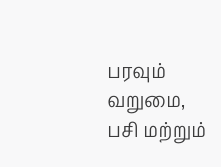பரவும் வறுமை, பசி மற்றும்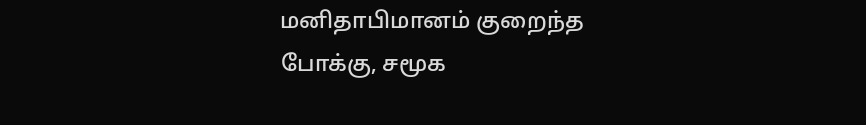மனிதாபிமானம் குறைந்த போக்கு, சமூக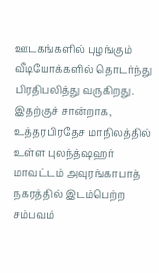ஊடகங்களில் புழங்கும் வீடியோக்களில் தொடர்ந்து பிரதிபலித்து வருகிறது. இதற்குச் சான்றாக, உத்தரபிரதேச மாநிலத்தில் உள்ள புலந்த்ஷஹர் மாவட்டம் அவுரங்காபாத் நகரத்தில் இடம்பெற்ற சம்பவம்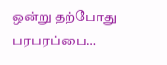ஒன்று தற்போது பரபரப்பை…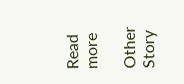Read more

Other Story